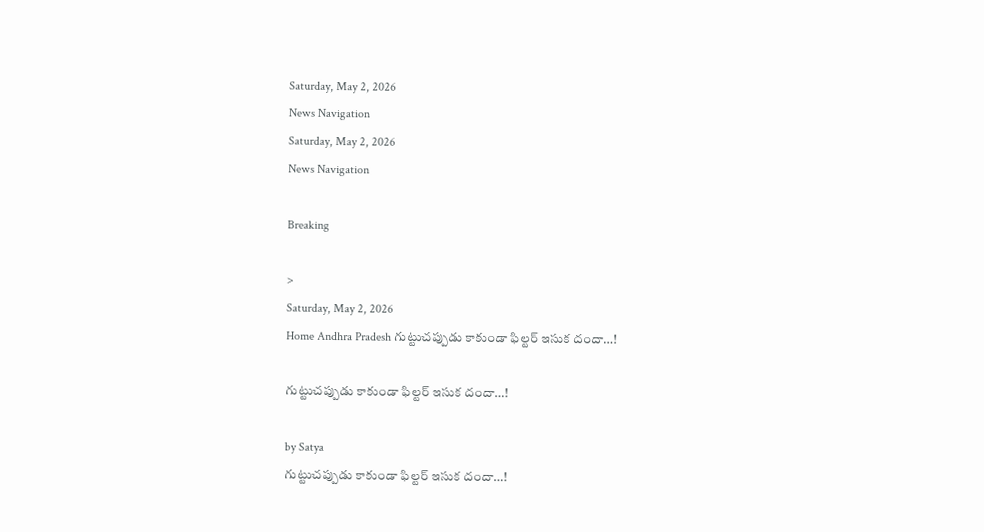Saturday, May 2, 2026
News Navigation
Saturday, May 2, 2026
News Navigation

Breaking

>
Saturday, May 2, 2026
Home Andhra Pradesh గుట్టుచప్పుడు కాకుండా ఫిల్టర్ ఇసుక దందా…!

గుట్టుచప్పుడు కాకుండా ఫిల్టర్ ఇసుక దందా…!

by Satya
గుట్టుచప్పుడు కాకుండా ఫిల్టర్ ఇసుక దందా…!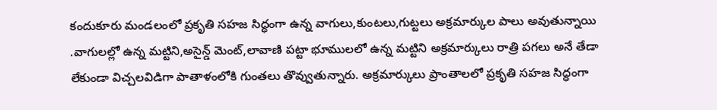కందుకూరు మండలంలో ప్రకృతి సహజ సిద్ధంగా ఉన్న వాగులు,కుంటలు,గుట్టలు అక్రమార్కుల పాలు అవుతున్నాయి .వాగులల్లో ఉన్న మట్టిని,అసైన్డ్ మెంట్,లావాణి పట్టా భూములలో ఉన్న మట్టిని అక్రమార్కులు రాత్రి పగలు అనే తేడా లేకుండా విచ్చలవిడిగా పాతాళంలోకి గుంతలు తొవ్వుతున్నారు. అక్రమార్కులు ప్రాంతాలలో ప్రకృతి సహజ సిద్ధంగా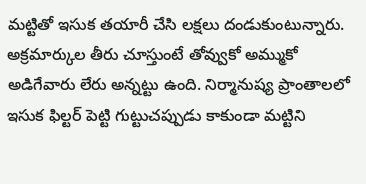మట్టితో ఇసుక తయారీ చేసి లక్షలు దండుకుంటున్నారు. అక్రమార్కుల తీరు చూస్తుంటే తోవ్వుకో అమ్ముకో అడిగేవారు లేరు అన్నట్టు ఉంది. నిర్మానుష్య ప్రాంతాలలో ఇసుక ఫిల్టర్ పెట్టి గుట్టుచప్పుడు కాకుండా మట్టిని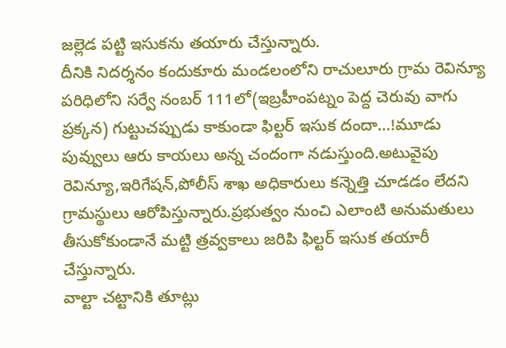జల్లెడ పట్టి ఇసుకను తయారు చేస్తున్నారు.
దీనికి నిదర్శనం కందుకూరు మండలంలోని రాచులూరు గ్రామ రెవిన్యూ పరిధిలోని సర్వే నంబర్ 111లో(ఇబ్రహీంపట్నం పెద్ద చెరువు వాగు ప్రక్కన) గుట్టుచప్పుడు కాకుండా ఫిల్టర్ ఇసుక దందా…!మూడు పువ్వులు ఆరు కాయలు అన్న చందంగా నడుస్తుంది.అటువైపు రెవిన్యూ,ఇరిగేషన్,పోలీస్ శాఖ అధికారులు కన్నెత్తి చూడడం లేదని గ్రామస్థులు ఆరోపిస్తున్నారు.ప్రభుత్వం నుంచి ఎలాంటి అనుమతులు తీసుకోకుండానే మట్టి త్రవ్వకాలు జరిపి ఫిల్టర్ ఇసుక తయారీ చేస్తున్నారు.
వాల్టా చట్టానికి తూట్లు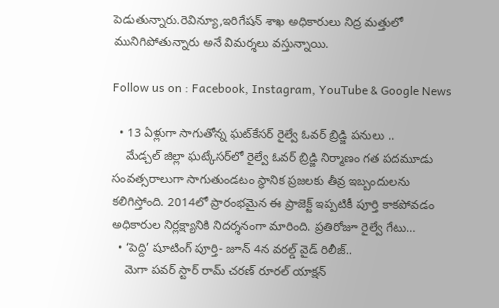పెడుతున్నారు.రెవిన్యూ,ఇరిగేషన్ శాఖ అధికారులు నిద్ర మత్తులో మునిగిపోతున్నారు అనే విమర్శలు వస్తున్నాయి.

Follow us on : Facebook, Instagram, YouTube & Google News

  • 13 ఏళ్లుగా సాగుతోన్న ఘట్‌కేసర్ రైల్వే ఓవర్ బ్రిడ్జి పనులు ..
    మేడ్చల్ జిల్లా ఘట్కేసర్‌లో రైల్వే ఓవర్ బ్రిడ్జి నిర్మాణం గత పదమూడు సంవత్సరాలుగా సాగుతుండటం స్థానిక ప్రజలకు తీవ్ర ఇబ్బందులను కలిగిస్తోంది. 2014లో ప్రారంభమైన ఈ ప్రాజెక్ట్ ఇప్పటికీ పూర్తి కాకపోవడం అధికారుల నిర్లక్ష్యానికి నిదర్శనంగా మారింది. ప్రతిరోజూ రైల్వే గేటు…
  • ‘పెద్ది’ షూటింగ్ పూర్తి- జూన్ 4న వరల్డ్ వైడ్ రిలీజ్..
    మెగా పవర్ స్టార్ రామ్ చరణ్ రూరల్ యాక్షన్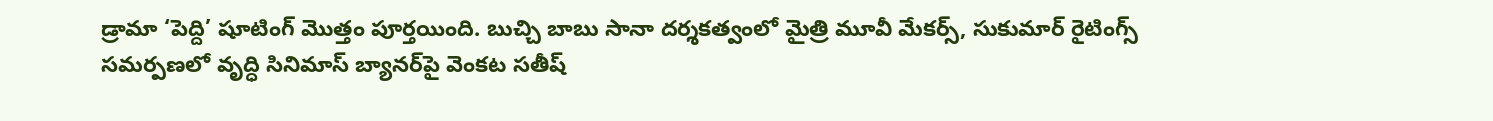డ్రామా ‘పెద్ది’ షూటింగ్ మొత్తం పూర్తయింది. బుచ్చి బాబు సానా దర్శకత్వంలో మైత్రి మూవీ మేకర్స్, సుకుమార్ రైటింగ్స్ సమర్పణలో వృద్ధి సినిమాస్ బ్యానర్‌పై వెంకట సతీష్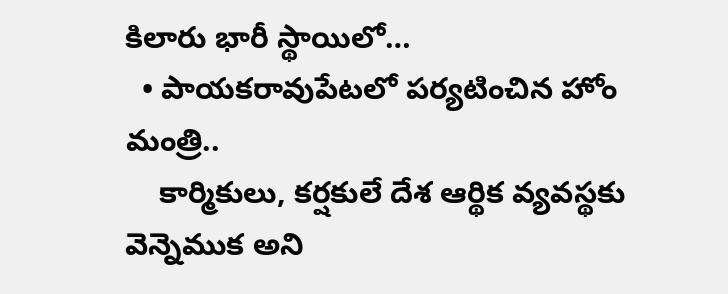కిలారు భారీ స్థాయిలో…
  • పాయకరావుపేటలో పర్యటించిన హోం మంత్రి..
    కార్మికులు, కర్షకులే దేశ ఆర్థిక వ్యవస్థకు వెన్నెముక అని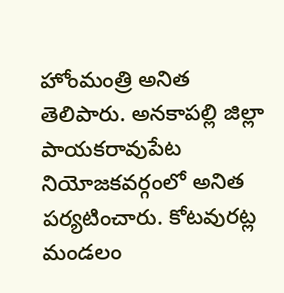హోంమంత్రి అనిత తెలిపారు. అనకాపల్లి జిల్లా పాయకరావుపేట నియోజకవర్గంలో అనిత పర్యటించారు. కోటవురట్ల మండలం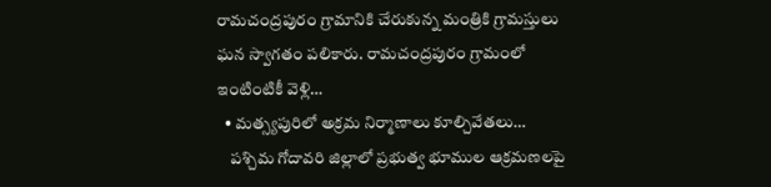రామచంద్రపురం గ్రామానికి చేరుకున్న మంత్రికి గ్రామస్తులు ఘన స్వాగతం పలికారు. రామచంద్రపురం గ్రామంలో ఇంటింటికీ వెళ్లి…
  • మత్స్యపురిలో అక్రమ నిర్మాణాలు కూల్చివేతలు…
    పశ్చిమ గోదావరి జిల్లాలో ప్రభుత్వ భూముల ఆక్రమణలపై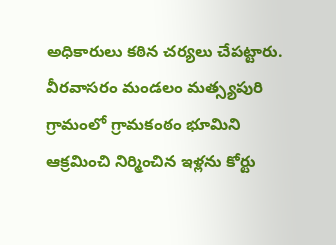అధికారులు కఠిన చర్యలు చేపట్టారు. వీరవాసరం మండలం మత్స్యపురి గ్రామంలో గ్రామకంఠం భూమిని ఆక్రమించి నిర్మించిన ఇళ్లను కోర్టు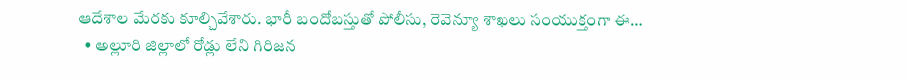ఆదేశాల మేరకు కూల్చివేశారు. భారీ బందోబస్తుతో పోలీసు, రెవెన్యూ శాఖలు సంయుక్తంగా ఈ…
  • అల్లూరి జిల్లాలో రోడ్లు లేని గిరిజన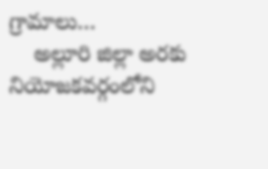గ్రామాలు…
    అల్లూరి జిల్లా అరకు నియోజకవర్గంలోని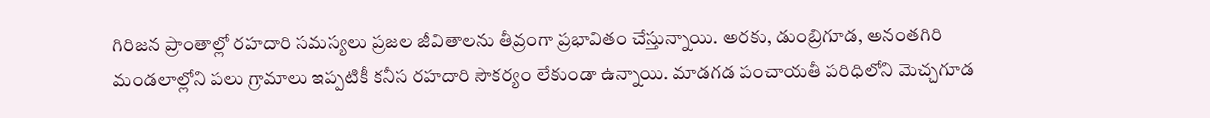గిరిజన ప్రాంతాల్లో రహదారి సమస్యలు ప్రజల జీవితాలను తీవ్రంగా ప్రభావితం చేస్తున్నాయి. అరకు, డుంబ్రిగూడ, అనంతగిరి మండలాల్లోని పలు గ్రామాలు ఇప్పటికీ కనీస రహదారి సౌకర్యం లేకుండా ఉన్నాయి. మాడగడ పంచాయతీ పరిధిలోని మెచ్చగూడ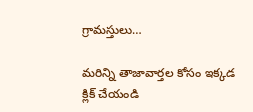గ్రామస్తులు…

మరిన్ని తాజావార్తల కోసం ఇక్కడ క్లిక్ చేయండి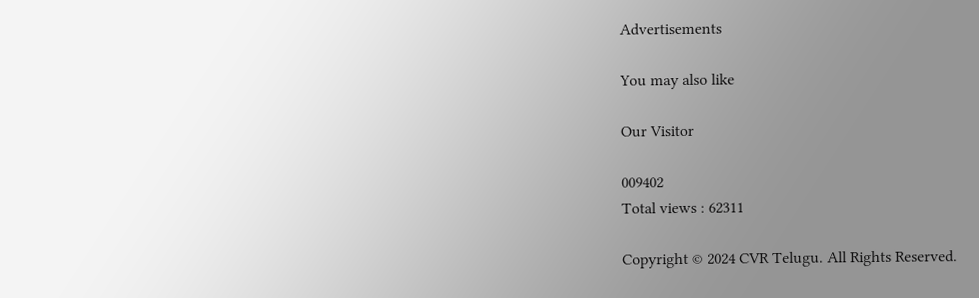Advertisements

You may also like

Our Visitor

009402
Total views : 62311

Copyright © 2024 CVR Telugu. All Rights Reserved.